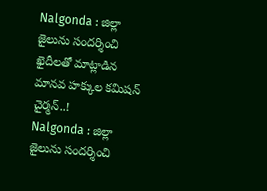Nalgonda : జిల్లా జైలును సందర్శించి ఖైదీలతో మాట్లాడిన మానవ హక్కుల కమిషన్ చైర్మన్..!
Nalgonda : జిల్లా జైలును సందర్శించి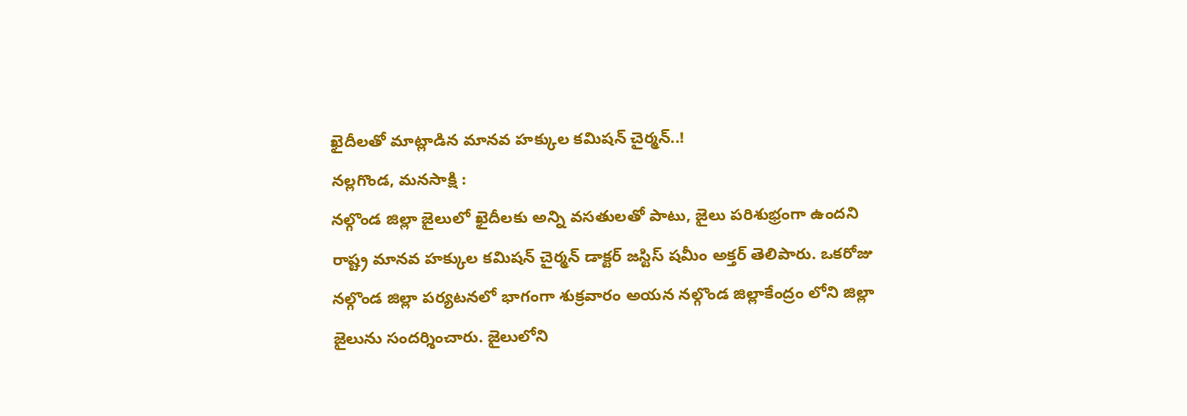ఖైదీలతో మాట్లాడిన మానవ హక్కుల కమిషన్ చైర్మన్..!
నల్లగొండ, మనసాక్షి :
నల్గొండ జిల్లా జైలులో ఖైదీలకు అన్ని వసతులతో పాటు, జైలు పరిశుభ్రంగా ఉందని రాష్ట్ర మానవ హక్కుల కమిషన్ చైర్మన్ డాక్టర్ జస్టిస్ షమీం అక్తర్ తెలిపారు. ఒకరోజు నల్గొండ జిల్లా పర్యటనలో భాగంగా శుక్రవారం అయన నల్గొండ జిల్లాకేంద్రం లోని జిల్లా జైలును సందర్శించారు. జైలులోని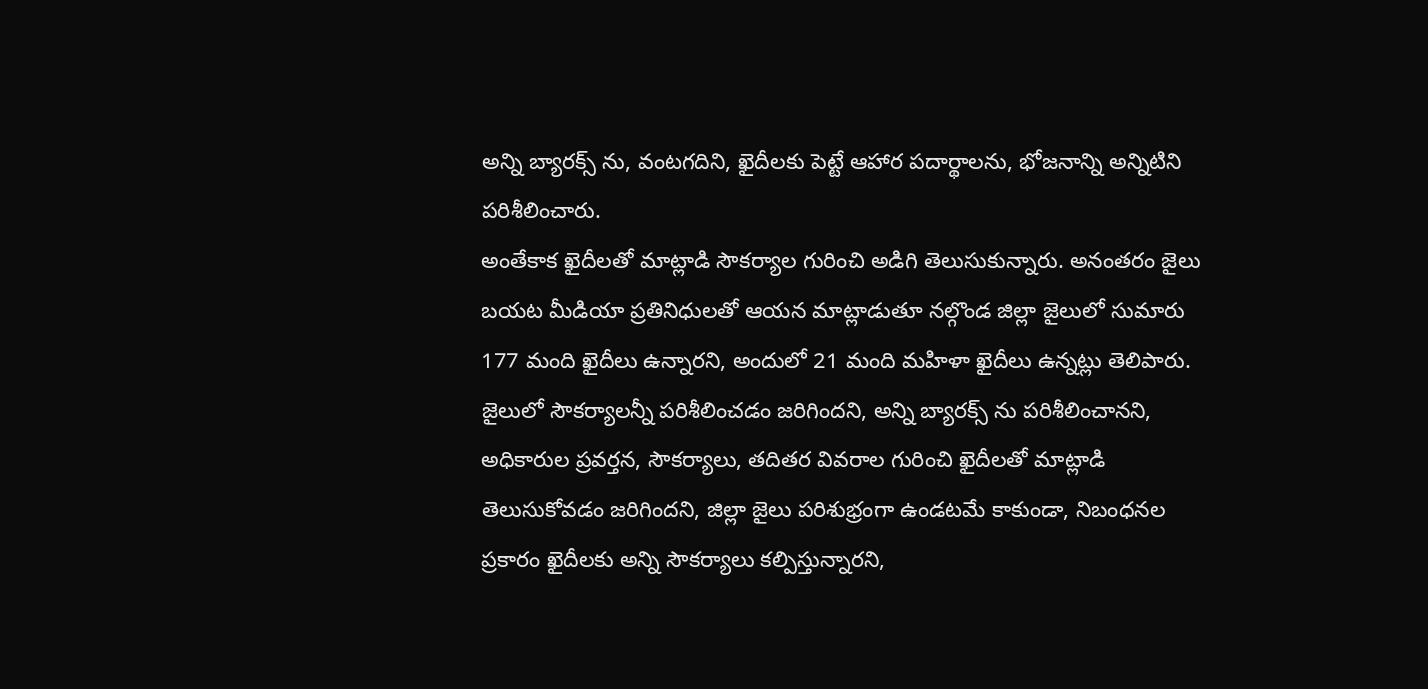అన్ని బ్యారక్స్ ను, వంటగదిని, ఖైదీలకు పెట్టే ఆహార పదార్థాలను, భోజనాన్ని అన్నిటిని పరిశీలించారు.
అంతేకాక ఖైదీలతో మాట్లాడి సౌకర్యాల గురించి అడిగి తెలుసుకున్నారు. అనంతరం జైలు బయట మీడియా ప్రతినిధులతో ఆయన మాట్లాడుతూ నల్గొండ జిల్లా జైలులో సుమారు 177 మంది ఖైదీలు ఉన్నారని, అందులో 21 మంది మహిళా ఖైదీలు ఉన్నట్లు తెలిపారు.
జైలులో సౌకర్యాలన్నీ పరిశీలించడం జరిగిందని, అన్ని బ్యారక్స్ ను పరిశీలించానని, అధికారుల ప్రవర్తన, సౌకర్యాలు, తదితర వివరాల గురించి ఖైదీలతో మాట్లాడి తెలుసుకోవడం జరిగిందని, జిల్లా జైలు పరిశుభ్రంగా ఉండటమే కాకుండా, నిబంధనల ప్రకారం ఖైదీలకు అన్ని సౌకర్యాలు కల్పిస్తున్నారని,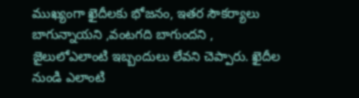ముఖ్యంగా ఖైదీలకు భోజనం, ఇతర సౌకర్యాలు బాగున్నాయని ,వంటగది బాగుందని , జైలులోఎలాంటి ఇబ్బందులు లేవని చెప్పారు. ఖైదీల నుండి ఎలాంటి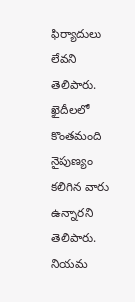ఫిర్యాదులు లేవని తెలిపారు.
ఖైదీలలో కొంతమంది నైపుణ్యం కలిగిన వారు ఉన్నారని తెలిపారు. నియమ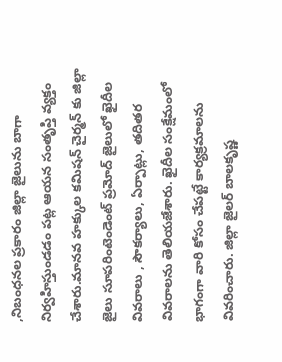,నిబంధనల ప్రకారం జిల్లా జైలును బాగా నిర్వహిస్తుండడం పట్ల ఆయన సంతృప్తి వ్యక్తం చేశారు.మానవ హక్కుల కమిషన్ చైర్మన్ కు జిల్లా జైలు సూపరింటెండెంట్ ప్రమోద్ జైలులో ఖైదీల వివరాలు , సౌకర్యాలు, ఏర్పాట్లు, తదితర వివరాలను తెలియజేశారు. ఖైదీల సంక్షేమంలో భాగంగా వారి కోసం చేపట్టే కార్యక్రమాలను వివరించారు. జిల్లా జైలర్ బాలకృష్ణ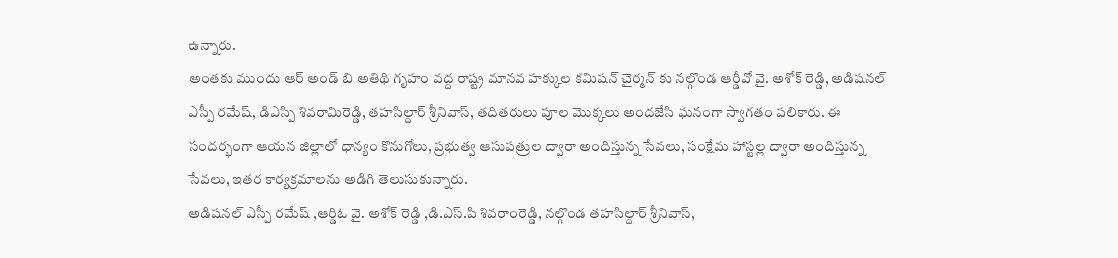ఉన్నారు.
అంతకు ముందు ఆర్ అండ్ బి అతిథి గృహం వద్ద రాష్ట్ర మానవ హక్కుల కమిషన్ చైర్మన్ కు నల్గొండ ఆర్డీవో వై. అశోక్ రెడ్డి, అడిషనల్ ఎస్పీ రమేష్, డిఎస్పి శివరామిరెడ్డి, తహసిల్దార్ శ్రీనివాస్, తదితరులు పూల మొక్కలు అందజేసి ఘనంగా స్వాగతం పలికారు. ఈ సందర్భంగా ఆయన జిల్లాలో ధాన్యం కొనుగోలు, ప్రభుత్వ ఆసుపత్రుల ద్వారా అందిస్తున్న సేవలు, సంక్షేమ హాస్టల్ల ద్వారా అందిస్తున్న సేవలు, ఇతర కార్యక్రమాలను అడిగి తెలుసుకున్నారు.
అడిషనల్ ఎస్పీ రమేష్ ,ఆర్డిఓ వై. అశోక్ రెడ్డి ,డి.ఎస్.పి శివరాంరెడ్డి, నల్గొండ తహసిల్దార్ శ్రీనివాస్,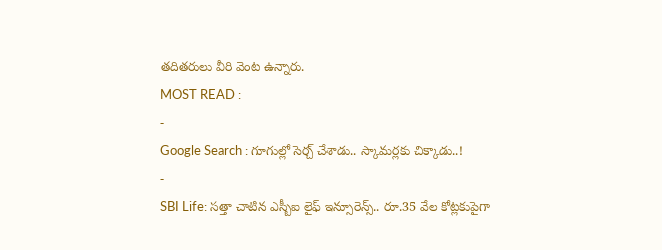తదితరులు వీరి వెంట ఉన్నారు.
MOST READ :
-
Google Search : గూగుల్లో సెర్చ్ చేశాడు.. స్కామర్లకు చిక్కాడు..!
-
SBI Life: సత్తా చాటిన ఎస్బీఐ లైఫ్ ఇన్సూరెన్స్.. రూ.35 వేల కోట్లకుపైగా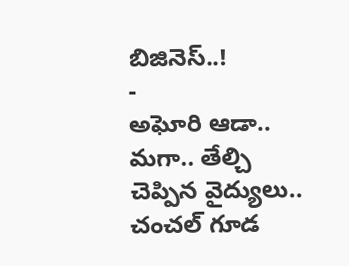బిజినెస్..!
-
అఘోరి ఆడా.. మగా.. తేల్చి చెప్పిన వైద్యులు.. చంచల్ గూడ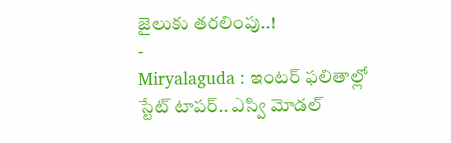జైలుకు తరలింపు..!
-
Miryalaguda : ఇంటర్ ఫలితాల్లో స్టేట్ టాపర్.. ఎస్వి మోడల్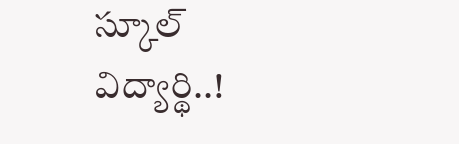స్కూల్ విద్యార్థి..!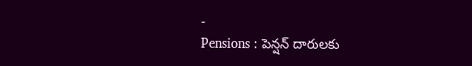-
Pensions : పెన్షన్ దారులకు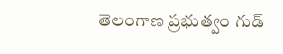తెలంగాణ ప్రభుత్వం గుడ్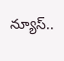న్యూస్..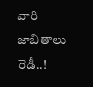వారి జాబితాలు రెడీ..!